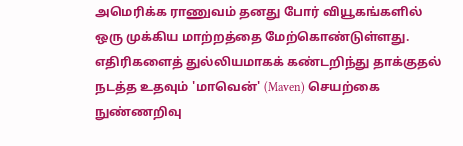அமெரிக்க ராணுவம் தனது போர் வியூகங்களில் ஒரு முக்கிய மாற்றத்தை மேற்கொண்டுள்ளது.
எதிரிகளைத் துல்லியமாகக் கண்டறிந்து தாக்குதல் நடத்த உதவும் 'மாவென்' (Maven) செயற்கை நுண்ணறிவு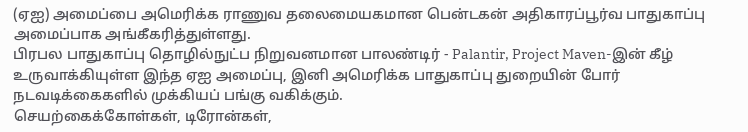(ஏஐ) அமைப்பை அமெரிக்க ராணுவ தலைமையகமான பென்டகன் அதிகாரப்பூர்வ பாதுகாப்பு அமைப்பாக அங்கீகரித்துள்ளது.
பிரபல பாதுகாப்பு தொழில்நுட்ப நிறுவனமான பாலண்டிர் - Palantir, Project Maven-இன் கீழ் உருவாக்கியுள்ள இந்த ஏஐ அமைப்பு, இனி அமெரிக்க பாதுகாப்பு துறையின் போர் நடவடிக்கைகளில் முக்கியப் பங்கு வகிக்கும்.
செயற்கைக்கோள்கள், டிரோன்கள்,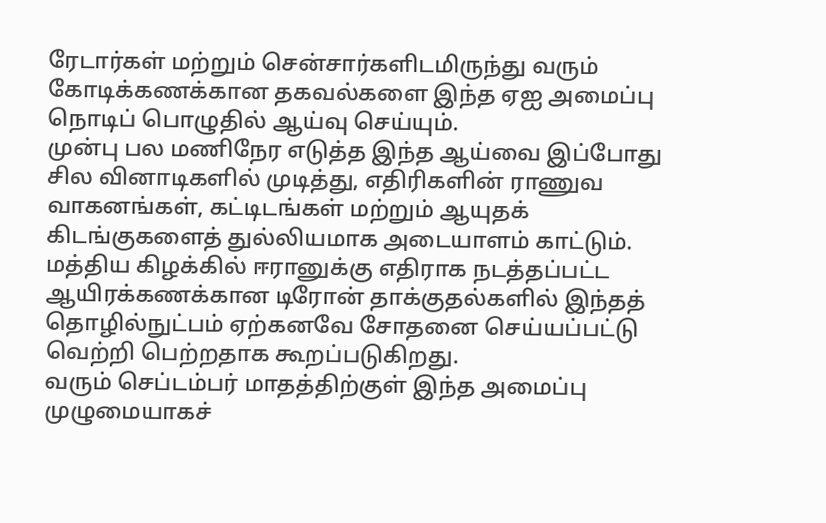ரேடார்கள் மற்றும் சென்சார்களிடமிருந்து வரும் கோடிக்கணக்கான தகவல்களை இந்த ஏஐ அமைப்பு நொடிப் பொழுதில் ஆய்வு செய்யும்.
முன்பு பல மணிநேர எடுத்த இந்த ஆய்வை இப்போது சில வினாடிகளில் முடித்து, எதிரிகளின் ராணுவ வாகனங்கள், கட்டிடங்கள் மற்றும் ஆயுதக் கிடங்குகளைத் துல்லியமாக அடையாளம் காட்டும்.
மத்திய கிழக்கில் ஈரானுக்கு எதிராக நடத்தப்பட்ட ஆயிரக்கணக்கான டிரோன் தாக்குதல்களில் இந்தத் தொழில்நுட்பம் ஏற்கனவே சோதனை செய்யப்பட்டு வெற்றி பெற்றதாக கூறப்படுகிறது.
வரும் செப்டம்பர் மாதத்திற்குள் இந்த அமைப்பு முழுமையாகச்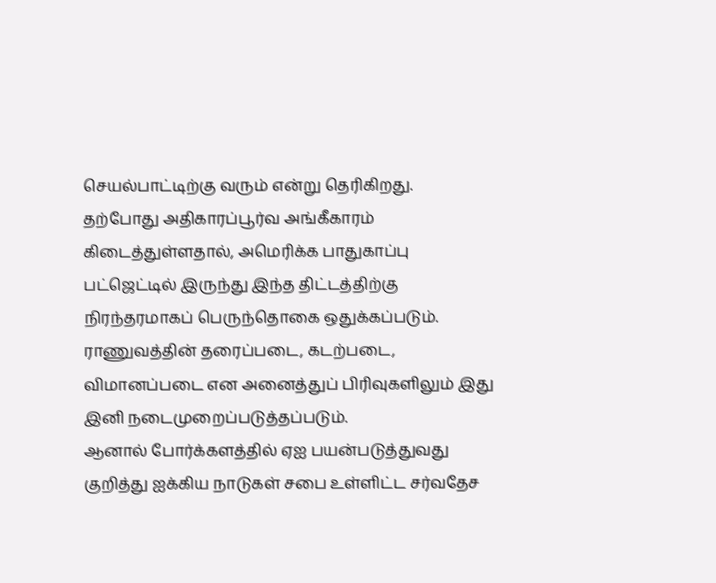செயல்பாட்டிற்கு வரும் என்று தெரிகிறது.
தற்போது அதிகாரப்பூர்வ அங்கீகாரம் கிடைத்துள்ளதால், அமெரிக்க பாதுகாப்பு பட்ஜெட்டில் இருந்து இந்த திட்டத்திற்கு நிரந்தரமாகப் பெருந்தொகை ஒதுக்கப்படும்.
ராணுவத்தின் தரைப்படை, கடற்படை, விமானப்படை என அனைத்துப் பிரிவுகளிலும் இது இனி நடைமுறைப்படுத்தப்படும்.
ஆனால் போர்க்களத்தில் ஏஐ பயன்படுத்துவது குறித்து ஐக்கிய நாடுகள் சபை உள்ளிட்ட சர்வதேச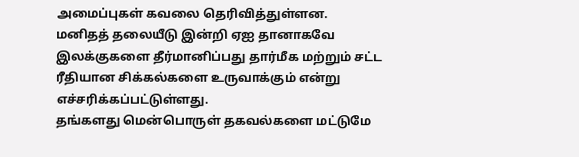அமைப்புகள் கவலை தெரிவித்துள்ளன.
மனிதத் தலையீடு இன்றி ஏஐ தானாகவே இலக்குகளை தீர்மானிப்பது தார்மீக மற்றும் சட்ட ரீதியான சிக்கல்களை உருவாக்கும் என்று எச்சரிக்கப்பட்டுள்ளது.
தங்களது மென்பொருள் தகவல்களை மட்டுமே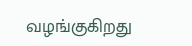வழங்குகிறது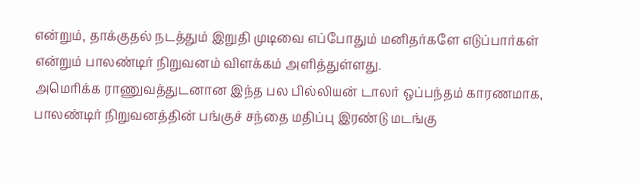என்றும், தாக்குதல் நடத்தும் இறுதி முடிவை எப்போதும் மனிதர்களே எடுப்பார்கள் என்றும் பாலண்டிர் நிறுவனம் விளக்கம் அளித்துள்ளது.
அமெரிக்க ராணுவத்துடனான இந்த பல பில்லியன் டாலர் ஒப்பந்தம் காரணமாக, பாலண்டிர் நிறுவனத்தின் பங்குச் சந்தை மதிப்பு இரண்டு மடங்கு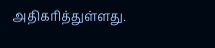அதிகரித்துள்ளது.